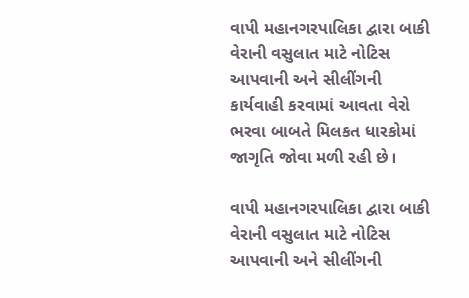વાપી મહાનગરપાલિકા દ્વારા બાકી વેરાની વસુલાત માટે નોટિસ આપવાની અને સીલીંગની કાર્યવાહી કરવામાં આવતા વેરો ભરવા બાબતે મિલકત ધારકોમાં જાગૃતિ જોવા મળી રહી છે।

વાપી મહાનગરપાલિકા દ્વારા બાકી વેરાની વસુલાત માટે નોટિસ આપવાની અને સીલીંગની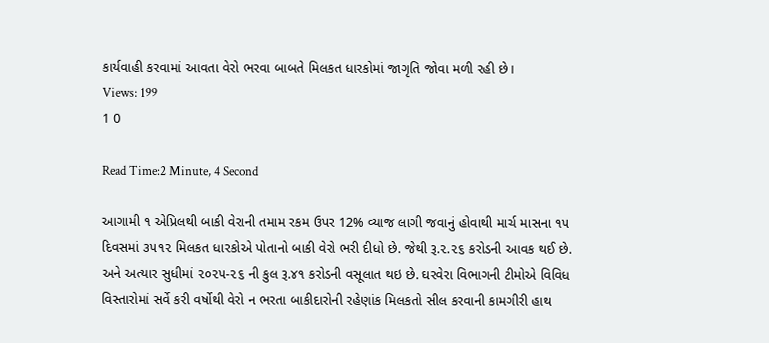કાર્યવાહી કરવામાં આવતા વેરો ભરવા બાબતે મિલકત ધારકોમાં જાગૃતિ જોવા મળી રહી છે।
Views: 199
1 0

Read Time:2 Minute, 4 Second

આગામી ૧ એપ્રિલથી બાકી વેરાની તમામ રકમ ઉપર 12% વ્યાજ લાગી જવાનું હોવાથી માર્ચ માસના ૧૫ દિવસમાં ૩૫૧૨ મિલકત ધારકોએ પોતાનો બાકી વેરો ભરી દીધો છે. જેથી રૂ.૨.૨૬ કરોડની આવક થઈ છે. અને અત્યાર સુધીમાં ૨૦૨૫-૨૬ ની કુલ રૂ.૪૧ કરોડની વસૂલાત થઇ છે. ઘરવેરા વિભાગની ટીમોએ વિવિધ વિસ્તારોમાં સર્વે કરી વર્ષોથી વેરો ન ભરતા બાકીદારોની રહેણાંક મિલકતો સીલ કરવાની કામગીરી હાથ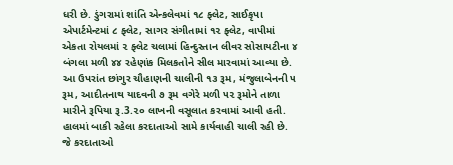ધરી છે. ડુંગરામાં શાંતિ એન્કલેવમાં ૧૮ ફ્લેટ, સાઈકૃપા એપાર્ટમેન્ટમાં ૮ ફ્લેટ, સાગર સંગીતામાં ૧૨ ફ્લેટ, વાપીમાં એકતા રોયલમાં ૨ ફ્લેટ ચલામાં હિન્દુસ્તાન લીવર સોસાયટીના ૪ બંગલા મળી ૪૪ રહેણાંક મિલકતોને સીલ મારવામાં આવ્યા છે. આ ઉપરાંત છાંગુર ચૌહાણની ચાલીની ૧૩ રૂમ, મંજુલાબેનની ૫ રૂમ, આદીતનાથ યાદવની ૭ રૂમ વગેરે મળી ૫૨ રૂમોને તાળા મારીને રૂપિયા રૂ.3.૨૦ લાખની વસૂલાત કરવામાં આવી હતી. હાલમાં બાકી રહેલા કરદાતાઓ સામે કાર્યવાહી ચાલી રહી છે. જે કરદાતાઓ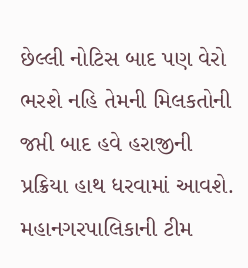છેલ્લી નોટિસ બાદ પણ વેરો ભરશે નહિ તેમની મિલકતોની જપ્તી બાદ હવે હરાજીની પ્રક્રિયા હાથ ધરવામાં આવશે. મહાનગરપાલિકાની ટીમ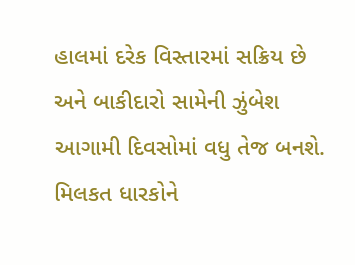હાલમાં દરેક વિસ્તારમાં સક્રિય છે અને બાકીદારો સામેની ઝુંબેશ આગામી દિવસોમાં વધુ તેજ બનશે. મિલકત ધારકોને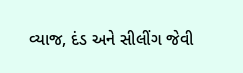વ્યાજ, દંડ અને સીલીંગ જેવી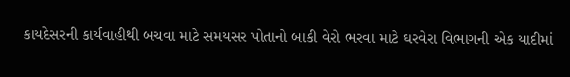કાયદેસરની કાર્યવાહીથી બચવા માટે સમયસર પોતાનો બાકી વેરો ભરવા માટે ઘરવેરા વિભાગની એક યાદીમાં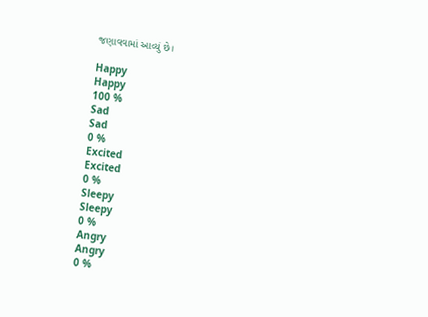જણાવવામાં આવ્યું છે।

Happy
Happy
100 %
Sad
Sad
0 %
Excited
Excited
0 %
Sleepy
Sleepy
0 %
Angry
Angry
0 %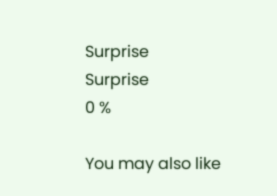Surprise
Surprise
0 %

You may also like